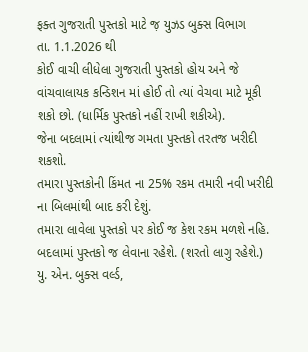ફક્ત ગુજરાતી પુસ્તકો માટે જ઼ યુઝડ બુક્સ વિભાગ
તા. 1.1.2026 થી
કોઈ વાચી લીધેલા ગુજરાતી પુસ્તકો હોય અને જે વાંચવાલાયક કન્ડિશન માં હોઈ તો ત્યાં વેચવા માટે મૂકી શકો છો. (ધાર્મિક પુસ્તકો નહીં રાખી શકીએ).
જેના બદલામાં ત્યાંથીજ ગમતા પુસ્તકો તરતજ ખરીદી શકશો.
તમારા પુસ્તકોની કિંમત ના 25% રકમ તમારી નવી ખરીદી ના બિલમાંથી બાદ કરી દેશું.
તમારા લાવેલા પુસ્તકો પર કોઈ જ કેશ રકમ મળશે નહિ. બદલામાં પુસ્તકો જ લેવાના રહેશે. (શરતો લાગુ રહેશે.)
યુ. એન. બુક્સ વર્લ્ડ,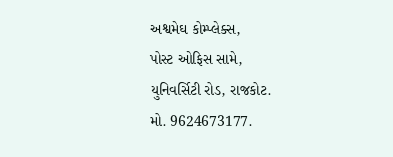અશ્વમેઘ કોમ્પ્લેક્સ,
પોસ્ટ ઓફિસ સામે,
યુનિવર્સિટી રોડ, રાજકોટ.
મો. 9624673177.